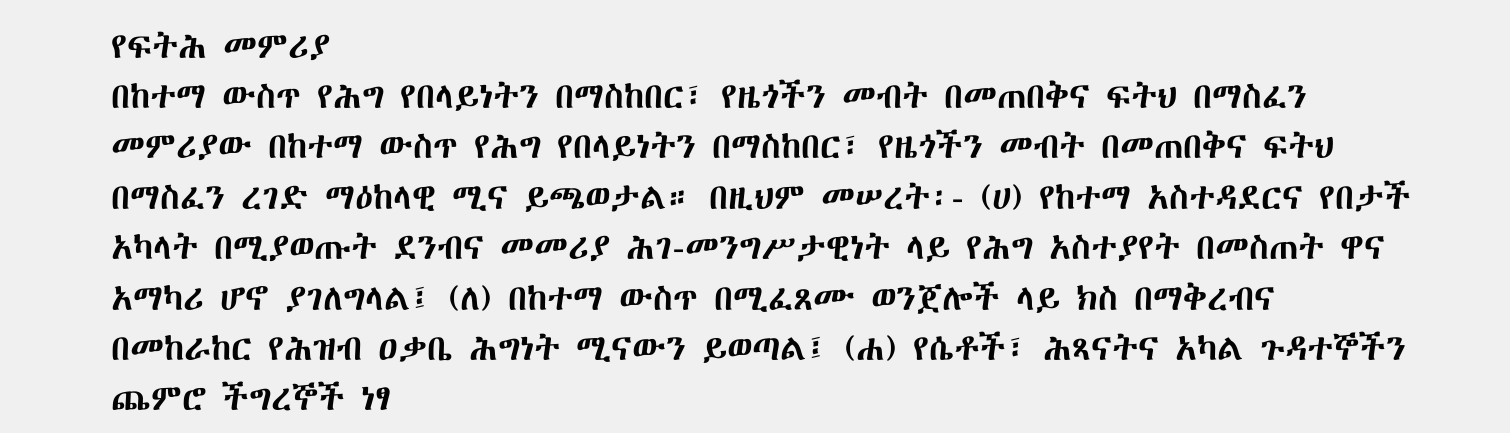የፍትሕ መምሪያ
በከተማ ውስጥ የሕግ የበላይነትን በማስከበር፣ የዜጎችን መብት በመጠበቅና ፍትህ በማስፈን
መምሪያው በከተማ ውስጥ የሕግ የበላይነትን በማስከበር፣ የዜጎችን መብት በመጠበቅና ፍትህ በማስፈን ረገድ ማዕከላዊ ሚና ይጫወታል። በዚህም መሠረት፡- (ሀ) የከተማ አስተዳደርና የበታች አካላት በሚያወጡት ደንብና መመሪያ ሕገ-መንግሥታዊነት ላይ የሕግ አስተያየት በመስጠት ዋና አማካሪ ሆኖ ያገለግላል፤ (ለ) በከተማ ውስጥ በሚፈጸሙ ወንጀሎች ላይ ክስ በማቅረብና በመከራከር የሕዝብ ዐቃቤ ሕግነት ሚናውን ይወጣል፤ (ሐ) የሴቶች፣ ሕጻናትና አካል ጉዳተኞችን ጨምሮ ችግረኞች ነፃ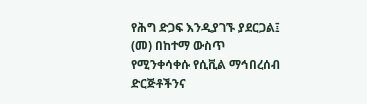የሕግ ድጋፍ እንዲያገኙ ያደርጋል፤ (መ) በከተማ ውስጥ የሚንቀሳቀሱ የሲቪል ማኅበረሰብ ድርጅቶችንና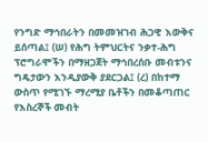የንግድ ማኅበራትን በመመዝገብ ሕጋዊ እውቅና ይሰጣል፤ (ሠ) የሕግ ትምህርትና ንቃተ-ሕግ ፕሮግራሞችን በማዘጋጀት ማኅበረሰቡ መብቱንና ግዴታውን እንዲያውቅ ያደርጋል፤ (ረ) በከተማ ውስጥ የሚገኙ ማረሚያ ቤቶችን በመቆጣጠር የእስረኞች መብት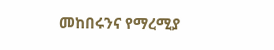መከበሩንና የማረሚያ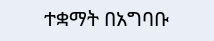ተቋማት በአግባቡ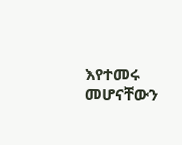እየተመሩ መሆናቸውን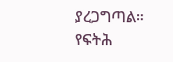ያረጋግጣል።
የፍትሕ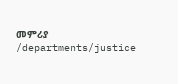መምሪያ
/departments/justice